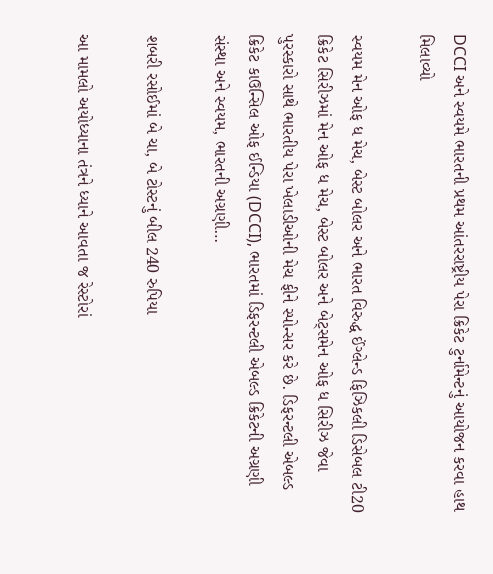DCCI અને સ્વયમે ભારતની પ્રથમ આંતરરાષ્ટ્રીય પેરા ક્રિકેટ ટુર્નામેન્ટનું આયોજન કરવા હાથ મિલાવ્યો

સ્વયમ મેન ઓફ ધ મેચ, બેસ્ટ બોલર અને ભારત વિરુદ્ધ ઈંગ્લેન્ડ ફિઝિકલી ડિસેબલ ટી20 ક્રિકેટ સિરીઝમાં મેન ઓફ ધ મેચ, બેસ્ટ બોલર અને બેટ્સમેન ઓફ ધ સિરીઝ જેવા પુરસ્કારો સાથે ભારતીય પેરા ખેલાડીઓની મેચ ફીને સ્પોન્સર કરે છે. ડિફરન્ટલી એબલ્ડ ક્રિકેટ કાઉન્સિલ ઓફ ઈન્ડિયા (DCCI), ભારતમાં ડિફરન્ટલી એબલ્ડ ક્રિકેટની અગ્રણી સંસ્થા અને સ્વયમ, ભારતની અગ્રણી…

શબરી રસોઈમાં બે ચા, બે ટોસ્ટનું બીલ 240 રુપિયા

આ મામલો અયોધ્યાના તંત્રને ધ્યાને આવતા જ રેસ્ટોરાં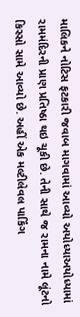માલિકને નોટિસ ફટકારી જવાબ માગવામાં આવ્યો અયોધ્યાઅયોધ્યામાં રામમંદિરની પ્રાણ પ્રતિષ્ઠા થઇ ચૂકી છે. તેની સાથે જ રામના નામે લૂંટનો કિસ્સો સામે આવ્યો છે. અહીં એક મલ્ટીલેવલ પાર્કિંગ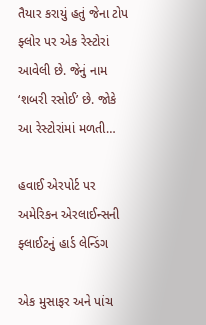તૈયાર કરાયું હતું જેના ટોપ ફ્લોર પર એક રેસ્ટોરાં આવેલી છે. જેનું નામ ‘શબરી રસોઈ’ છે. જોકે આ રેસ્ટોરાંમાં મળતી…

હવાઈ એરપોર્ટ પર અમેરિકન એરલાઈન્સની ફ્લાઈટનું હાર્ડ લેન્ડિંગ

એક મુસાફર અને પાંચ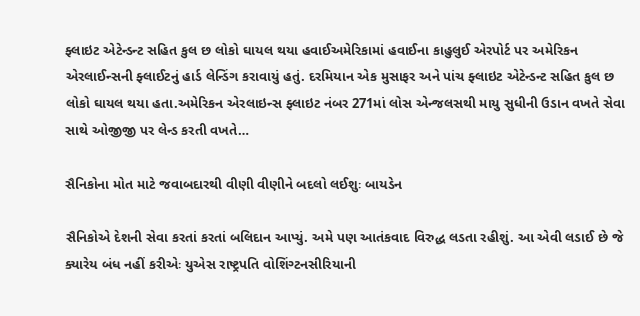ફ્લાઇટ એટેન્ડન્ટ સહિત કુલ છ લોકો ઘાયલ થયા હવાઈઅમેરિકામાં હવાઈના કાહુલુઈ એરપોર્ટ પર અમેરિકન એરલાઈન્સની ફ્લાઈટનું હાર્ડ લેન્ડિંગ કરાવાયું હતું. દરમિયાન એક મુસાફર અને પાંચ ફ્લાઇટ એટેન્ડન્ટ સહિત કુલ છ લોકો ઘાયલ થયા હતા.અમેરિકન એરલાઇન્સ ફ્લાઇટ નંબર 271માં લોસ એન્જલસથી માયુ સુધીની ઉડાન વખતે સેવા સાથે ઓજીજી પર લેન્ડ કરતી વખતે…

સૈનિકોના મોત માટે જવાબદારથી વીણી વીણીને બદલો લઈશુઃ બાયડેન

સૈનિકોએ દેશની સેવા કરતાં કરતાં બલિદાન આપ્યું. અમે પણ આતંકવાદ વિરુદ્ધ લડતા રહીશું. આ એવી લડાઈ છે જે ક્યારેય બંધ નહીં કરીએઃ યુએસ રાષ્ટ્રપતિ વોશિંગ્ટનસીરિયાની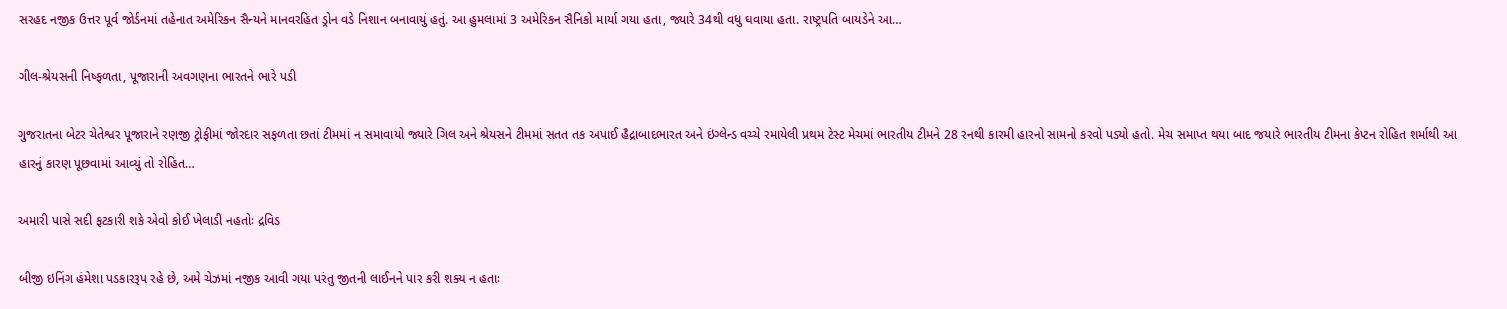સરહદ નજીક ઉત્તર પૂર્વ જોર્ડનમાં તહેનાત અમેરિકન સૈન્યને માનવરહિત ડ્રોન વડે નિશાન બનાવાયું હતું. આ હુમલામાં 3 અમેરિકન સૈનિકો માર્યા ગયા હતા, જ્યારે 34થી વધુ ઘવાયા હતા. રાષ્ટ્રપતિ બાયડેને આ…

ગીલ-શ્રેયસની નિષ્ફળતા, પૂજારાની અવગણના ભારતને ભારે પડી

ગુજરાતના બેટર ચેતેશ્વર પૂજારાને રણજી ટ્રોફીમાં જોરદાર સફળતા છતાં ટીમમાં ન સમાવાયો જ્યારે ગિલ અને શ્રેયસને ટીમમાં સતત તક અપાઈ હૈદ્રાબાદભારત અને ઇંગ્લેન્ડ વચ્ચે રમાયેલી પ્રથમ ટેસ્ટ મેચમાં ભારતીય ટીમને 28 રનથી કારમી હારનો સામનો કરવો પડ્યો હતો. મેચ સમાપ્ત થયા બાદ જયારે ભારતીય ટીમના કેપ્ટન રોહિત શર્માથી આ હારનું કારણ પૂછવામાં આવ્યું તો રોહિત…

અમારી પાસે સદી ફટકારી શકે એવો કોઈ ખેલાડી નહતોઃ દ્રવિડ

બીજી ઇનિંગ હંમેશા પડકારરૂપ રહે છે, અમે ચેઝમાં નજીક આવી ગયા પરંતુ જીતની લાઈનને પાર કરી શક્ય ન હતાઃ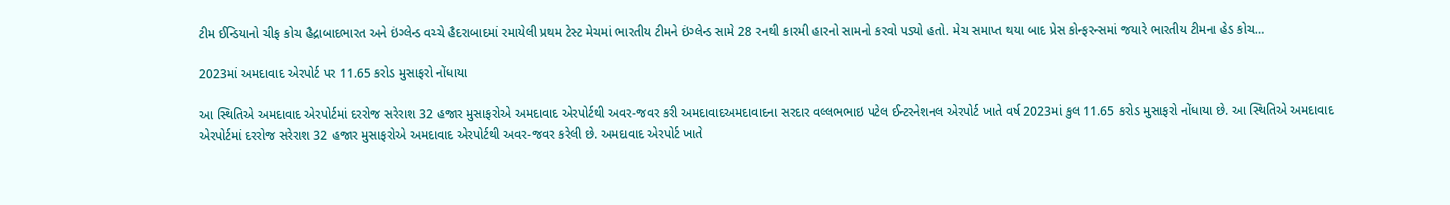ટીમ ઈન્ડિયાનો ચીફ કોચ હૈદ્રાબાદભારત અને ઇંગ્લેન્ડ વચ્ચે હૈદરાબાદમાં રમાયેલી પ્રથમ ટેસ્ટ મેચમાં ભારતીય ટીમને ઇંગ્લેન્ડ સામે 28 રનથી કારમી હારનો સામનો કરવો પડ્યો હતો. મેચ સમાપ્ત થયા બાદ પ્રેસ કોન્ફરન્સમાં જયારે ભારતીય ટીમના હેડ કોચ…

2023માં અમદાવાદ એરપોર્ટ પર 11.65 કરોડ મુસાફરો નોંધાયા

આ સ્થિતિએ અમદાવાદ એરપોર્ટમાં દરરોજ સરેરાશ 32 હજાર મુસાફરોએ અમદાવાદ એરપોર્ટથી અવર-જવર કરી અમદાવાદઅમદાવાદના સરદાર વલ્લભભાઇ પટેલ ઈન્ટરનેશનલ એરપોર્ટ ખાતે વર્ષ 2023માં કુલ 11.65 કરોડ મુસાફરો નોંધાયા છે. આ સ્થિતિએ અમદાવાદ એરપોર્ટમાં દરરોજ સરેરાશ 32 હજાર મુસાફરોએ અમદાવાદ એરપોર્ટથી અવર-જવર કરેલી છે. અમદાવાદ એરપોર્ટ ખાતે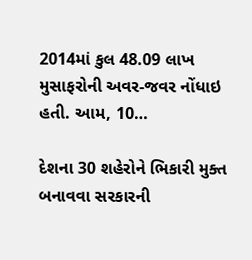2014માં કુલ 48.09 લાખ મુસાફરોની અવર-જવર નોંધાઇ હતી. આમ, 10…

દેશના 30 શહેરોને ભિકારી મુક્ત બનાવવા સરકારની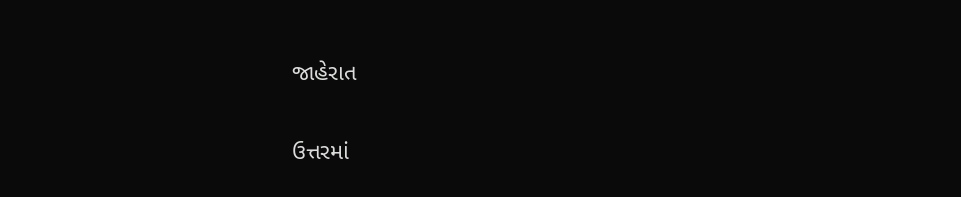જાહેરાત

ઉત્તરમાં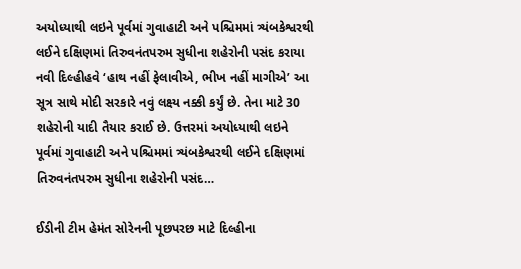અયોધ્યાથી લઇને પૂર્વમાં ગુવાહાટી અને પશ્ચિમમાં ત્ર્યંબકેશ્વરથી લઈને દક્ષિણમાં તિરુવનંતપરુમ સુધીના શહેરોની પસંદ કરાયા નવી દિલ્હીહવે ‘હાથ નહીં ફેલાવીએ, ભીખ નહીં માગીએ’ આ સૂત્ર સાથે મોદી સરકારે નવું લક્ષ્ય નક્કી કર્યું છે. તેના માટે 30 શહેરોની યાદી તૈયાર કરાઈ છે. ઉત્તરમાં અયોધ્યાથી લઇને પૂર્વમાં ગુવાહાટી અને પશ્ચિમમાં ત્ર્યંબકેશ્વરથી લઈને દક્ષિણમાં તિરુવનંતપરુમ સુધીના શહેરોની પસંદ…

ઈડીની ટીમ હેમંત સોરેનની પૂછપરછ માટે દિલ્હીના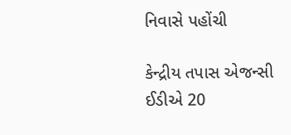નિવાસે પહોંચી

કેન્દ્રીય તપાસ એજન્સી ઈડીએ 20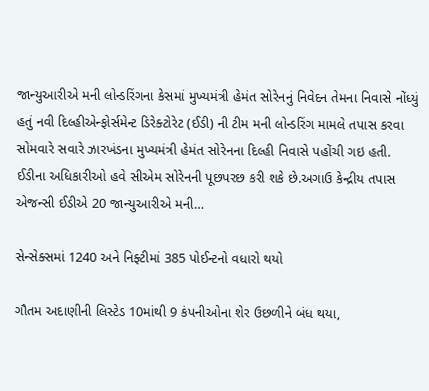જાન્યુઆરીએ મની લોન્ડરિંગના કેસમાં મુખ્યમંત્રી હેમંત સોરેનનું નિવેદન તેમના નિવાસે નોંધ્યું હતું નવી દિલ્હીએન્ફોર્સમેન્ટ ડિરેક્ટોરેટ (ઈડી) ની ટીમ મની લોન્ડરિંગ મામલે તપાસ કરવા સોમવારે સવારે ઝારખંડના મુખ્યમંત્રી હેમંત સોરેનના દિલ્હી નિવાસે પહોંચી ગઇ હતી. ઈડીના અધિકારીઓ હવે સીએમ સોરેનની પૂછપરછ કરી શકે છે.અગાઉ કેન્દ્રીય તપાસ એજન્સી ઈડીએ 20 જાન્યુઆરીએ મની…

સેન્સેક્સમાં 1240 અને નિફ્ટીમાં 385 પોઈન્ટનો વધારો થયો

ગૌતમ અદાણીની લિસ્ટેડ 10માંથી 9 કંપનીઓના શેર ઉછળીને બંધ થયા,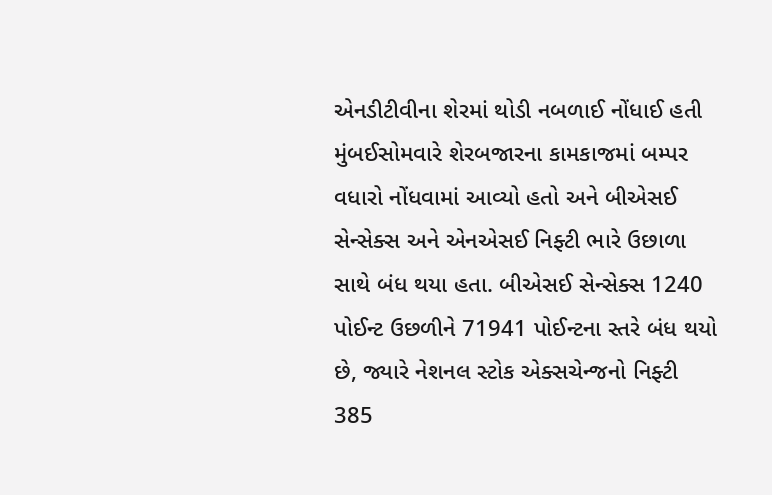એનડીટીવીના શેરમાં થોડી નબળાઈ નોંધાઈ હતી મુંબઈસોમવારે શેરબજારના કામકાજમાં બમ્પર વધારો નોંધવામાં આવ્યો હતો અને બીએસઈ સેન્સેક્સ અને એનએસઈ નિફ્ટી ભારે ઉછાળા સાથે બંધ થયા હતા. બીએસઈ સેન્સેક્સ 1240 પોઈન્ટ ઉછળીને 71941 પોઈન્ટના સ્તરે બંધ થયો છે, જ્યારે નેશનલ સ્ટોક એક્સચેન્જનો નિફ્ટી 385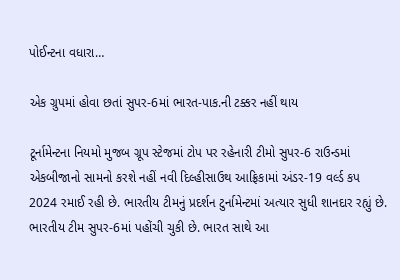પોઈન્ટના વધારા…

એક ગ્રુપમાં હોવા છતાં સુપર-6માં ભારત-પાક.ની ટક્કર નહીં થાય

ટૂર્નામેન્ટના નિયમો મુજબ ગ્રૂપ સ્ટેજમાં ટોપ પર રહેનારી ટીમો સુપર-6 રાઉન્ડમાં એકબીજાનો સામનો કરશે નહીં નવી દિલ્હીસાઉથ આફ્રિકામાં અંડર-19 વર્લ્ડ કપ 2024 રમાઈ રહી છે. ભારતીય ટીમનું પ્રદર્શન ટુર્નામેન્ટમાં અત્યાર સુધી શાનદાર રહ્યું છે. ભારતીય ટીમ સુપર-6માં પહોંચી ચુકી છે. ભારત સાથે આ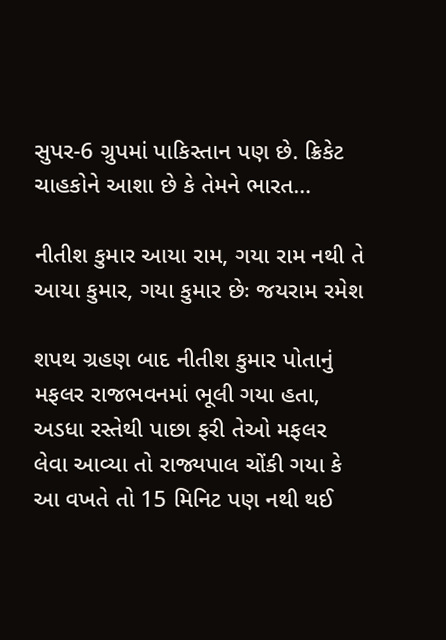સુપર-6 ગ્રુપમાં પાકિસ્તાન પણ છે. ક્રિકેટ ચાહકોને આશા છે કે તેમને ભારત…

નીતીશ કુમાર આયા રામ, ગયા રામ નથી તે આયા કુમાર, ગયા કુમાર છેઃ જયરામ રમેશ

શપથ ગ્રહણ બાદ નીતીશ કુમાર પોતાનું મફલર રાજભવનમાં ભૂલી ગયા હતા, અડધા રસ્તેથી પાછા ફરી તેઓ મફલર લેવા આવ્યા તો રાજ્યપાલ ચોંકી ગયા કે આ વખતે તો 15 મિનિટ પણ નથી થઈ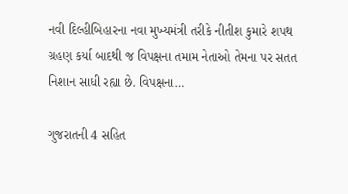નવી દિલ્હીબિહારના નવા મુખ્યમંત્રી તરીકે નીતીશ કુમારે શપથ ગ્રહણ કર્યા બાદથી જ વિપક્ષના તમામ નેતાઓ તેમના પર સતત નિશાન સાધી રહ્યા છે. વિપક્ષના…

ગુજરાતની 4 સહિત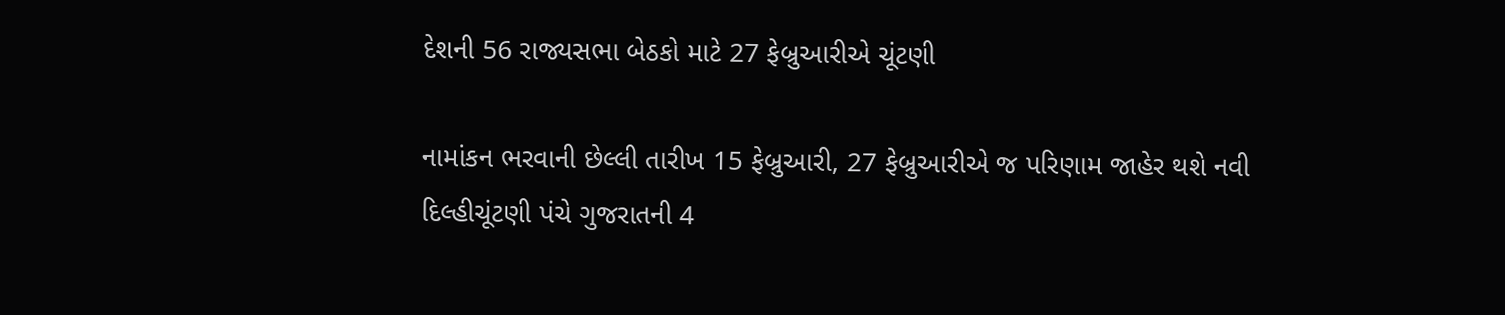દેશની 56 રાજ્યસભા બેઠકો માટે 27 ફેબ્રુઆરીએ ચૂંટણી

નામાંકન ભરવાની છેલ્લી તારીખ 15 ફેબ્રુઆરી, 27 ફેબ્રુઆરીએ જ પરિણામ જાહેર થશે નવી દિલ્હીચૂંટણી પંચે ગુજરાતની 4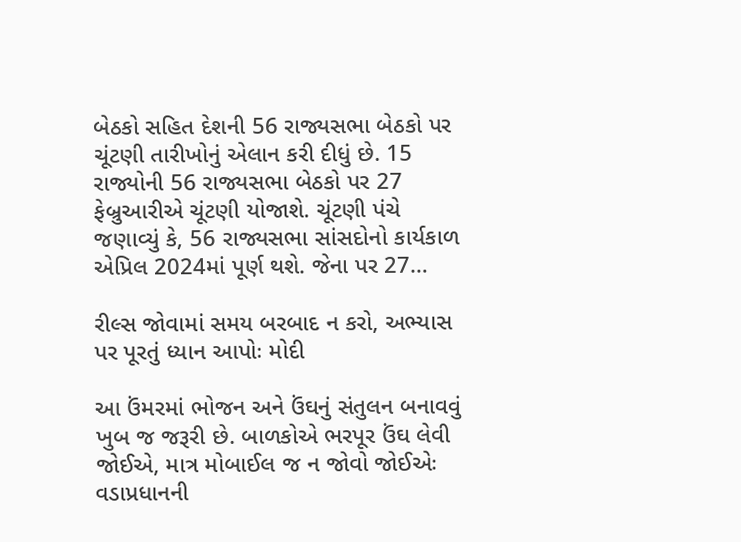બેઠકો સહિત દેશની 56 રાજ્યસભા બેઠકો પર ચૂંટણી તારીખોનું એલાન કરી દીધું છે. 15 રાજ્યોની 56 રાજ્યસભા બેઠકો પર 27 ફેબ્રુઆરીએ ચૂંટણી યોજાશે. ચૂંટણી પંચે જણાવ્યું કે, 56 રાજ્યસભા સાંસદોનો કાર્યકાળ એપ્રિલ 2024માં પૂર્ણ થશે. જેના પર 27…

રીલ્સ જોવામાં સમય બરબાદ ન કરો, અભ્યાસ પર પૂરતું ધ્યાન આપોઃ મોદી

આ ઉંમરમાં ભોજન અને ઉંઘનું સંતુલન બનાવવું ખુબ જ જરૂરી છે. બાળકોએ ભરપૂર ઉંઘ લેવી જોઈએ, માત્ર મોબાઈલ જ ન જોવો જોઈએઃ વડાપ્રધાનની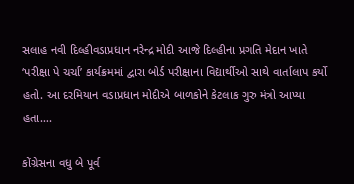સલાહ નવી દિલ્હીવડાપ્રધાન નરેન્દ્ર મોદી આજે દિલ્હીના પ્રગતિ મેદાન ખાતે ‘પરીક્ષા પે ચર્ચા’ કાર્યક્રમમાં દ્વારા બોર્ડ પરીક્ષાના વિદ્યાર્થીઓ સાથે વાર્તાલાપ કર્યો હતો. આ દરમિયાન વડાપ્રધાન મોદીએ બાળકોને કેટલાક ગુરુ મંત્રો આપ્યા હતા….

કોંગ્રેસના વધુ બે પૂર્વ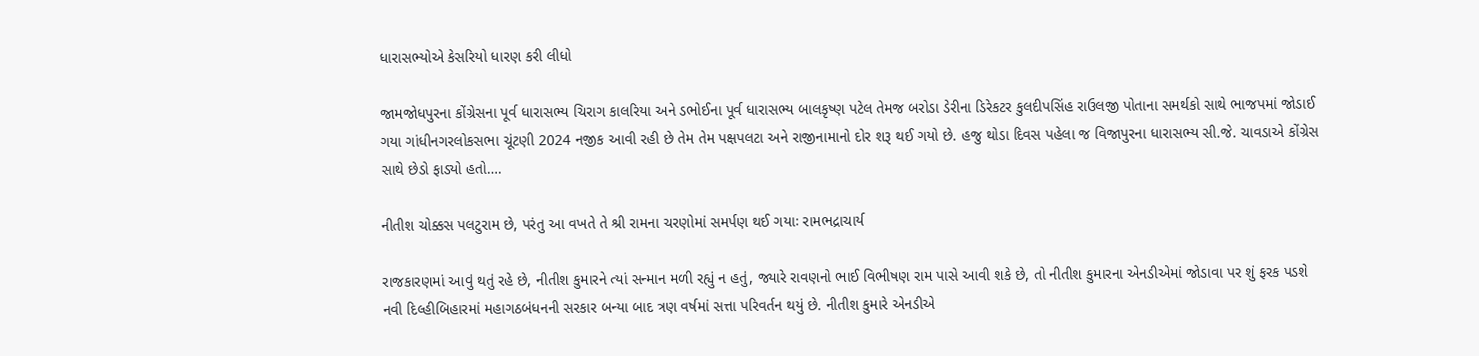ધારાસભ્યોએ કેસરિયો ધારણ કરી લીધો

જામજોધપુરના કોંગ્રેસના પૂર્વ ધારાસભ્ય ચિરાગ કાલરિયા અને ડભોઈના પૂર્વ ધારાસભ્ય બાલકૃષ્ણ પટેલ તેમજ બરોડા ડેરીના ડિરેકટર કુલદીપસિંહ રાઉલજી પોતાના સમર્થકો સાથે ભાજપમાં જોડાઈ ગયા ગાંધીનગરલોકસભા ચૂંટણી 2024 નજીક આવી રહી છે તેમ તેમ પક્ષપલટા અને રાજીનામાનો દોર શરૂ થઈ ગયો છે. હજુ થોડા દિવસ પહેલા જ વિજાપુરના ધારાસભ્ય સી.જે. ચાવડાએ કોંગ્રેસ સાથે છેડો ફાડ્યો હતો….

નીતીશ ચોક્કસ પલટુરામ છે, પરંતુ આ વખતે તે શ્રી રામના ચરણોમાં સમર્પણ થઈ ગયાઃ રામભદ્રાચાર્ય

રાજકારણમાં આવું થતું રહે છે, નીતીશ કુમારને ત્યાં સન્માન મળી રહ્યું ન હતું, જ્યારે રાવણનો ભાઈ વિભીષણ રામ પાસે આવી શકે છે, તો નીતીશ કુમારના એનડીએમાં જોડાવા પર શું ફરક પડશે નવી દિલ્હીબિહારમાં મહાગઠબંધનની સરકાર બન્યા બાદ ત્રણ વર્ષમાં સત્તા પરિવર્તન થયું છે. નીતીશ કુમારે એનડીએ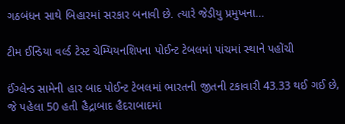ગઠબંધન સાથે બિહારમાં સરકાર બનાવી છે. ત્યારે જેડીયુ પ્રમુખના…

ટીમ ઈન્ડિયા વર્લ્ડ ટેસ્ટ ચેમ્પિયનશિપના પોઈન્ટ ટેબલમાં પાંચમાં સ્થાને પહોંચી

ઈંગ્લેન્ડ સામેની હાર બાદ પોઈન્ટ ટેબલમાં ભારતની જીતની ટકાવારી 43.33 થઈ ગઈ છે, જે પહેલા 50 હતી હૈદ્રાબાદ હૈદરાબાદમાં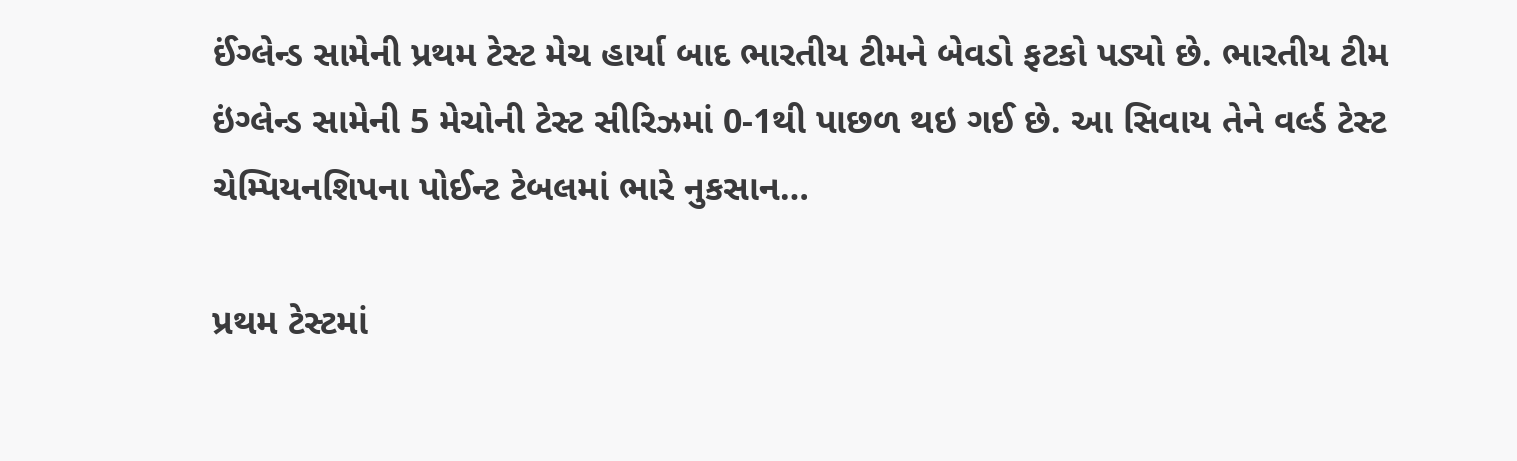ઈંગ્લેન્ડ સામેની પ્રથમ ટેસ્ટ મેચ હાર્યા બાદ ભારતીય ટીમને બેવડો ફટકો પડ્યો છે. ભારતીય ટીમ ઇંગ્લેન્ડ સામેની 5 મેચોની ટેસ્ટ સીરિઝમાં 0-1થી પાછળ થઇ ગઈ છે. આ સિવાય તેને વર્લ્ડ ટેસ્ટ ચેમ્પિયનશિપના પોઈન્ટ ટેબલમાં ભારે નુકસાન…

પ્રથમ ટેસ્ટમાં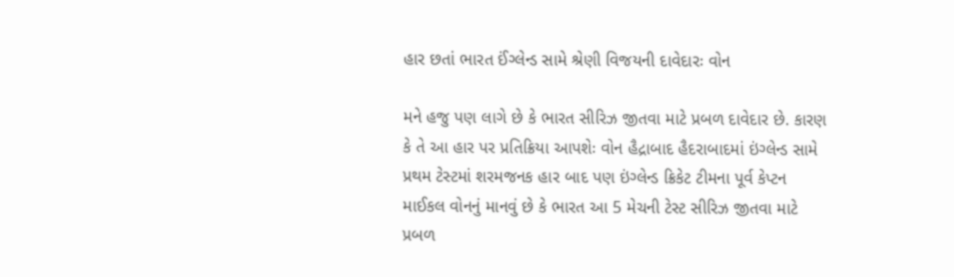હાર છતાં ભારત ઈંગ્લેન્ડ સામે શ્રેણી વિજયની દાવેદારઃ વોન

મને હજુ પણ લાગે છે કે ભારત સીરિઝ જીતવા માટે પ્રબળ દાવેદાર છે. કારણ કે તે આ હાર પર પ્રતિક્રિયા આપશેઃ વોન હૈદ્રાબાદ હૈદરાબાદમાં ઇંગ્લેન્ડ સામે પ્રથમ ટેસ્ટમાં શરમજનક હાર બાદ પણ ઇંગ્લેન્ડ ક્રિકેટ ટીમના પૂર્વ કેપ્ટન માઈકલ વોનનું માનવું છે કે ભારત આ 5 મેચની ટેસ્ટ સીરિઝ જીતવા માટે પ્રબળ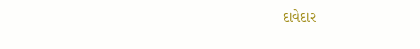દાવેદાર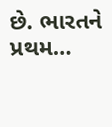છે. ભારતને પ્રથમ…